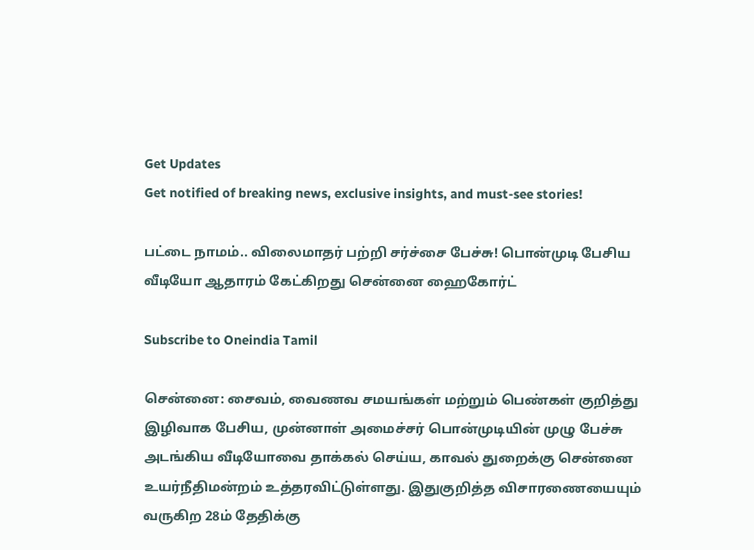Get Updates
Get notified of breaking news, exclusive insights, and must-see stories!

பட்டை நாமம்.. விலைமாதர் பற்றி சர்ச்சை பேச்சு! பொன்முடி பேசிய வீடியோ ஆதாரம் கேட்கிறது சென்னை ஹைகோர்ட்

Subscribe to Oneindia Tamil

சென்னை: சைவம், வைணவ சமயங்கள் மற்றும் பெண்கள் குறித்து இழிவாக பேசிய, முன்னாள் அமைச்சர் பொன்முடியின் முழு பேச்சு அடங்கிய வீடியோவை தாக்கல் செய்ய, காவல் துறைக்கு சென்னை உயர்நீதிமன்றம் உத்தரவிட்டுள்ளது. இதுகுறித்த விசாரணையையும் வருகிற 28ம் தேதிக்கு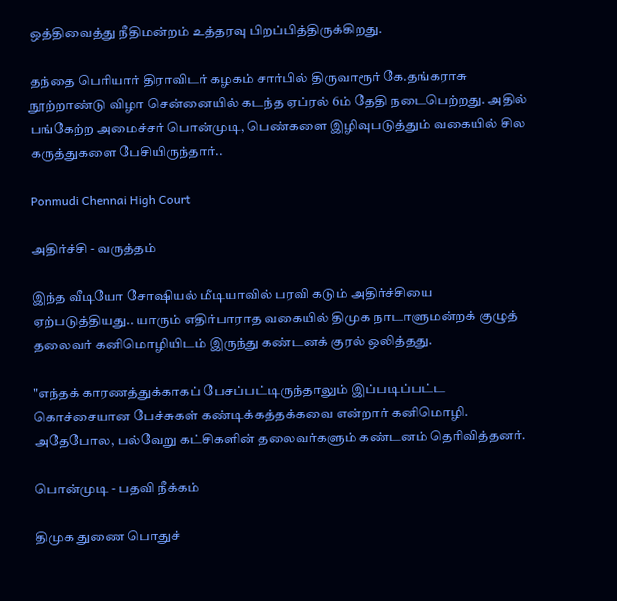ஒத்திவைத்து நீதிமன்றம் உத்தரவு பிறப்பித்திருக்கிறது.

தந்தை பெரியார் திராவிடர் கழகம் சார்பில் திருவாரூர் கே.தங்கராசு நூற்றாண்டு விழா சென்னையில் கடந்த ஏப்ரல் 6ம் தேதி நடைபெற்றது. அதில் பங்கேற்ற அமைச்சர் பொன்முடி, பெண்களை இழிவுபடுத்தும் வகையில் சில கருத்துகளை பேசியிருந்தார்..

Ponmudi Chennai High Court

அதிர்ச்சி - வருத்தம்

இந்த வீடியோ சோஷியல் மீடியாவில் பரவி கடும் அதிர்ச்சியை ஏற்படுத்தியது.. யாரும் எதிர்பாராத வகையில் திமுக நாடாளுமன்றக் குழுத் தலைவர் கனிமொழியிடம் இருந்து கண்டனக் குரல் ஒலித்தது.

"எந்தக் காரணத்துக்காகப் பேசப்பட்டிருந்தாலும் இப்படிப்பட்ட கொச்சையான பேச்சுகள் கண்டிக்கத்தக்கவை என்றார் கனிமொழி. அதேபோல, பல்வேறு கட்சிகளின் தலைவர்களும் கண்டனம் தெரிவித்தனர்.

பொன்முடி - பதவி நீக்கம்

திமுக துணை பொதுச்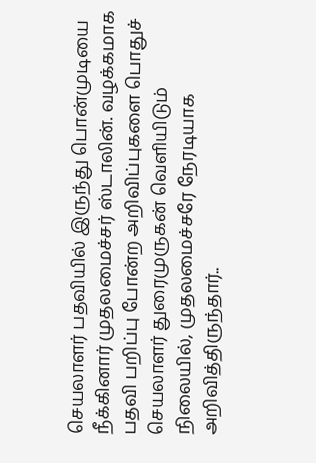செயலாளர் பதவியில் இருந்து பொன்முடியை நீக்கினார் முதலமைச்சர் ஸ்டாலின். வழக்கமாக பதவி பறிப்பு போன்ற அறிவிப்புகளை பொதுச் செயலாளர் துரைமுருகன் வெளியிடும் நிலையில், முதலமைச்சரே நேரடியாக அறிவித்திருந்தார்..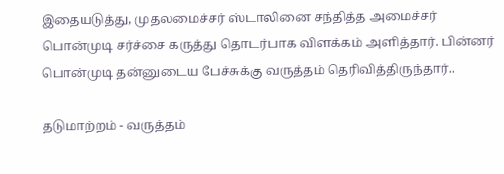இதையடுத்து, முதலமைச்சர் ஸ்டாலினை சந்தித்த அமைச்சர் பொன்முடி சர்ச்சை கருத்து தொடர்பாக விளக்கம் அளித்தார். பின்னர் பொன்முடி தன்னுடைய பேச்சுக்கு வருத்தம் தெரிவித்திருந்தார்..

தடுமாற்றம் - வருத்தம்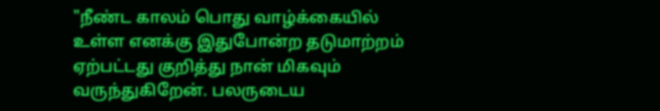"நீண்ட காலம் பொது வாழ்க்கையில் உள்ள எனக்கு இதுபோன்ற தடுமாற்றம் ஏற்பட்டது குறித்து நான் மிகவும் வருந்துகிறேன். பலருடைய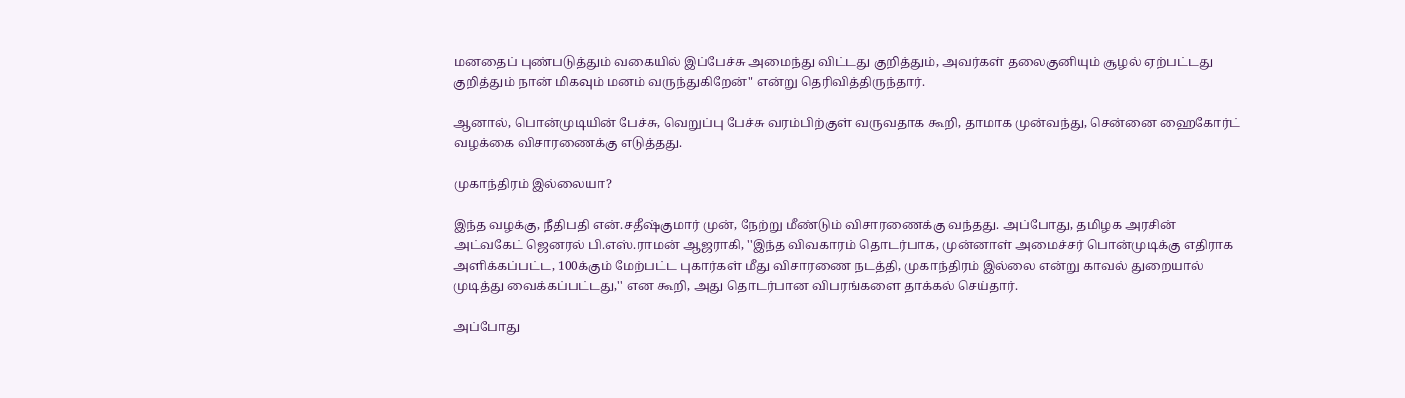மனதைப் புண்படுத்தும் வகையில் இப்பேச்சு அமைந்து விட்டது குறித்தும், அவர்கள் தலைகுனியும் சூழல் ஏற்பட்டது குறித்தும் நான் மிகவும் மனம் வருந்துகிறேன்" என்று தெரிவித்திருந்தார்.

ஆனால், பொன்முடியின் பேச்சு, வெறுப்பு பேச்சு வரம்பிற்குள் வருவதாக கூறி, தாமாக முன்வந்து, சென்னை ஹைகோர்ட் வழக்கை விசாரணைக்கு எடுத்தது.

முகாந்திரம் இல்லையா?

இந்த வழக்கு, நீதிபதி என்.சதீஷ்குமார் முன், நேற்று மீண்டும் விசாரணைக்கு வந்தது. அப்போது, தமிழக அரசின் அட்வகேட் ஜெனரல் பி.எஸ்.ராமன் ஆஜராகி, ''இந்த விவகாரம் தொடர்பாக, முன்னாள் அமைச்சர் பொன்முடிக்கு எதிராக அளிக்கப்பட்ட, 100க்கும் மேற்பட்ட புகார்கள் மீது விசாரணை நடத்தி, முகாந்திரம் இல்லை என்று காவல் துறையால் முடித்து வைக்கப்பட்டது,'' என கூறி, அது தொடர்பான விபரங்களை தாக்கல் செய்தார்.

அப்போது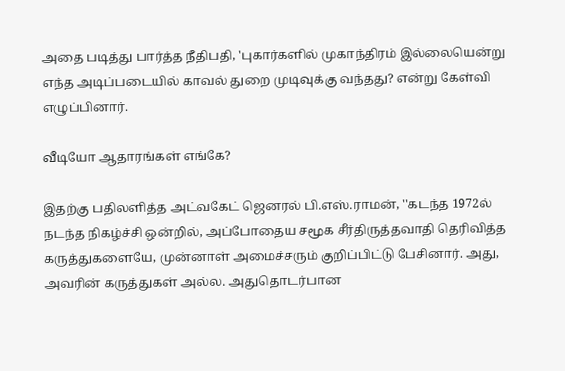அதை படித்து பார்த்த நீதிபதி, 'புகார்களில் முகாந்திரம் இல்லையென்று எந்த அடிப்படையில் காவல் துறை முடிவுக்கு வந்தது? என்று கேள்வி எழுப்பினார்.

வீடியோ ஆதாரங்கள் எங்கே?

இதற்கு பதிலளித்த அட்வகேட் ஜெனரல் பி.எஸ்.ராமன், ''கடந்த 1972ல் நடந்த நிகழ்ச்சி ஒன்றில், அப்போதைய சமூக சீர்திருத்தவாதி தெரிவித்த கருத்துகளையே, முன்னாள் அமைச்சரும் குறிப்பிட்டு பேசினார். அது, அவரின் கருத்துகள் அல்ல. அதுதொடர்பான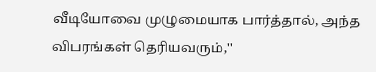வீடியோவை முழுமையாக பார்த்தால், அந்த விபரங்கள் தெரியவரும்,''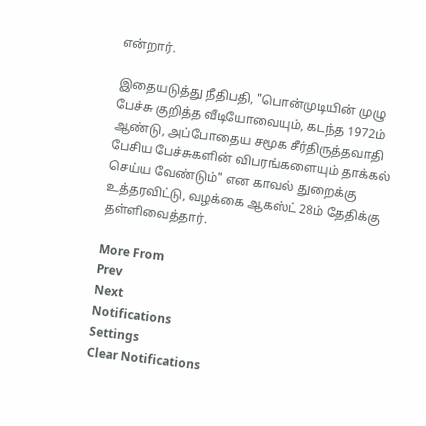என்றார்.

இதையடுத்து நீதிபதி, "பொன்முடியின் முழு பேச்சு குறித்த வீடியோவையும், கடந்த 1972ம் ஆண்டு, அப்போதைய சமூக சீர்திருத்தவாதி பேசிய பேச்சுகளின் விபரங்களையும் தாக்கல் செய்ய வேண்டும்" என காவல் துறைக்கு உத்தரவிட்டு, வழக்கை ஆகஸ்ட் 28ம் தேதிக்கு தள்ளிவைத்தார்.

More From
Prev
Next
Notifications
Settings
Clear Notifications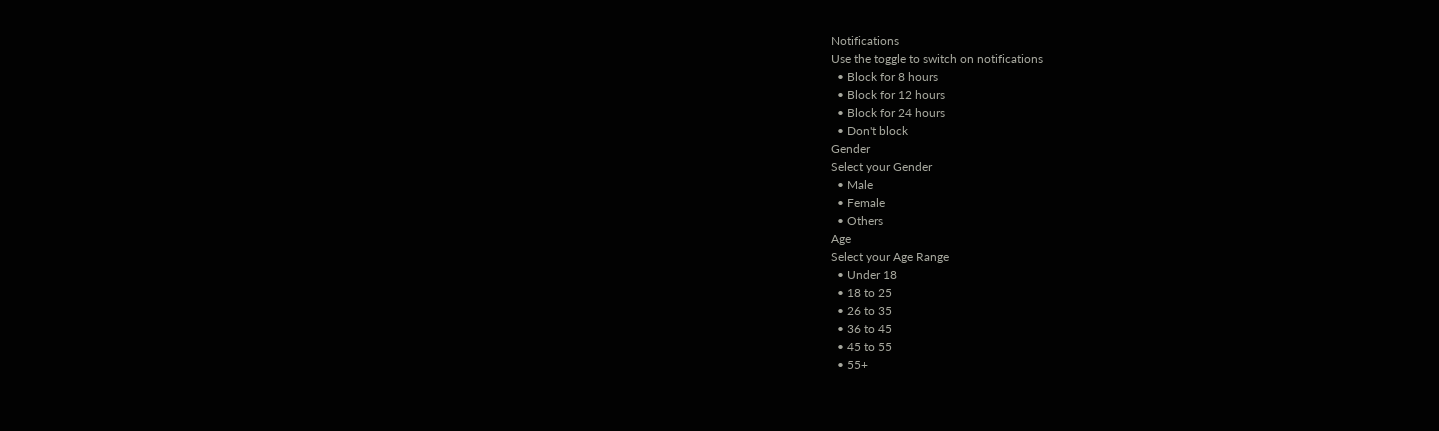Notifications
Use the toggle to switch on notifications
  • Block for 8 hours
  • Block for 12 hours
  • Block for 24 hours
  • Don't block
Gender
Select your Gender
  • Male
  • Female
  • Others
Age
Select your Age Range
  • Under 18
  • 18 to 25
  • 26 to 35
  • 36 to 45
  • 45 to 55
  • 55+